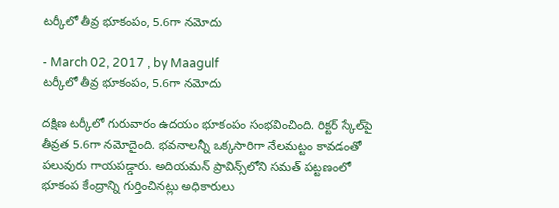టర్కీలో తీవ్ర భూకంపం, 5.6గా నమోదు

- March 02, 2017 , by Maagulf
టర్కీలో తీవ్ర భూకంపం, 5.6గా నమోదు

దక్షిణ టర్కీలో గురువారం ఉదయం భూకంపం సంభవించింది. రిక్టర్‌ స్కేల్‌పై తీవ్రత 5.6గా నమోదైంది. భవనాలన్నీ ఒక్కసారిగా నేలమట్టం కావడంతో పలువురు గాయపడ్డారు. అదియమన్‌ ప్రావిన్స్‌లోని సమత్‌ పట్టణంలో భూకంప కేంద్రాన్ని గుర్తించినట్లు అధికారులు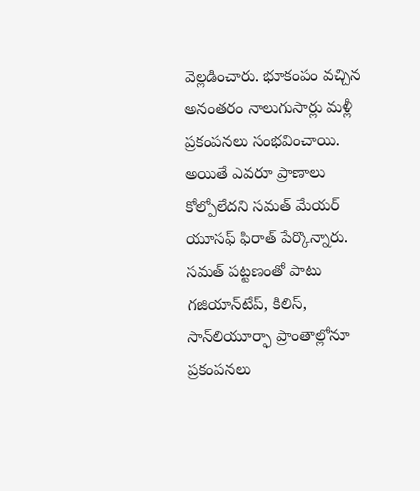వెల్లడించారు. భూకంపం వచ్చిన అనంతరం నాలుగుసార్లు మళ్లీ ప్రకంపనలు సంభవించాయి. అయితే ఎవరూ ప్రాణాలు కోల్పోలేదని సమత్‌ మేయర్‌ యూసఫ్‌ ఫిరాత్‌ పేర్కొన్నారు. సమత్‌ పట్టణంతో పాటు గజియాన్‌టేప్‌, కిలిస్‌, సాన్‌లియూర్ఫా ప్రాంతాల్లోనూ ప్రకంపనలు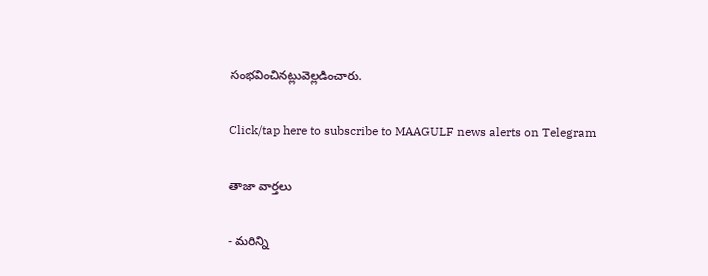సంభవించినట్లువెల్లడించారు.

Click/tap here to subscribe to MAAGULF news alerts on Telegram

తాజా వార్తలు

- మరిన్ని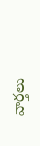వార్తలు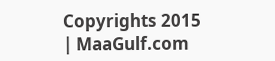Copyrights 2015 | MaaGulf.com